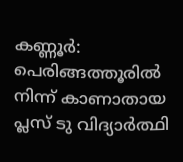കണ്ണൂർ: പെരിങ്ങത്തൂരിൽ നിന്ന് കാണാതായ പ്ലസ് ടു വിദ്യാർത്ഥി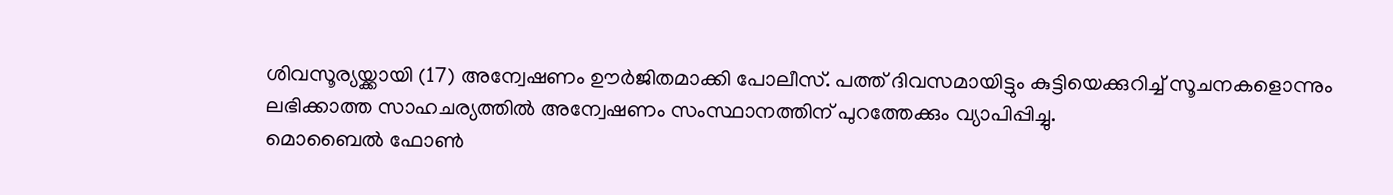ശിവസൂര്യയ്ക്കായി (17) അന്വേഷണം ഊർജിതമാക്കി പോലീസ്. പത്ത് ദിവസമായിട്ടും കുട്ടിയെക്കുറിച്ച് സൂചനകളൊന്നും ലഭിക്കാത്ത സാഹചര്യത്തിൽ അന്വേഷണം സംസ്ഥാനത്തിന് പുറത്തേക്കും വ്യാപിപ്പിച്ചു.
മൊബൈൽ ഫോൺ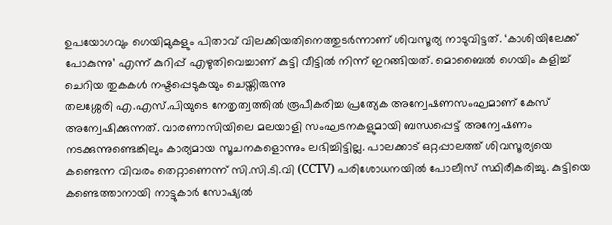ഉപയോഗവും ഗെയിമുകളും പിതാവ് വിലക്കിയതിനെത്തുടർന്നാണ് ശിവസൂര്യ നാടുവിട്ടത്. ‘കാശിയിലേക്ക് പോകുന്നു’ എന്ന് കുറിപ്പ് എഴുതിവെച്ചാണ് കുട്ടി വീട്ടിൽ നിന്ന് ഇറങ്ങിയത്. മൊബൈൽ ഗെയിം കളിച്ച് ചെറിയ തുകകൾ നഷ്ടപ്പെടുകയും ചെയ്തിരുന്നു
തലശ്ശേരി എ.എസ്.പിയുടെ നേതൃത്വത്തിൽ രൂപീകരിച്ച പ്രത്യേക അന്വേഷണസംഘമാണ് കേസ് അന്വേഷിക്കുന്നത്. വാരണാസിയിലെ മലയാളി സംഘടനകളുമായി ബന്ധപ്പെട്ട് അന്വേഷണം നടക്കുന്നുണ്ടെങ്കിലും കാര്യമായ സൂചനകളൊന്നും ലഭിച്ചിട്ടില്ല. പാലക്കാട് ഒറ്റപ്പാലത്ത് ശിവസൂര്യയെ കണ്ടെന്ന വിവരം തെറ്റാണെന്ന് സി.സി.ടി.വി (CCTV) പരിശോധനയിൽ പോലീസ് സ്ഥിരീകരിച്ചു. കുട്ടിയെ കണ്ടെത്താനായി നാട്ടുകാർ സോഷ്യൽ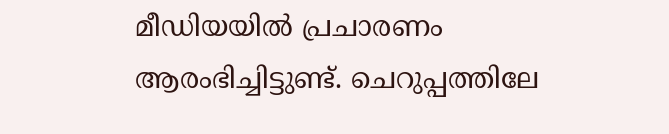മീഡിയയിൽ പ്രചാരണം ആരംഭിച്ചിട്ടുണ്ട്. ചെറുപ്പത്തിലേ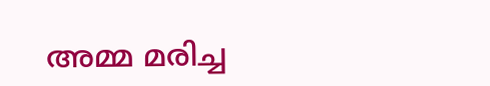അമ്മ മരിച്ച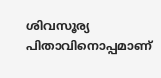ശിവസൂര്യ പിതാവിനൊപ്പമാണ്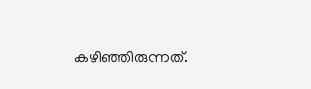കഴിഞ്ഞിരുന്നത്.